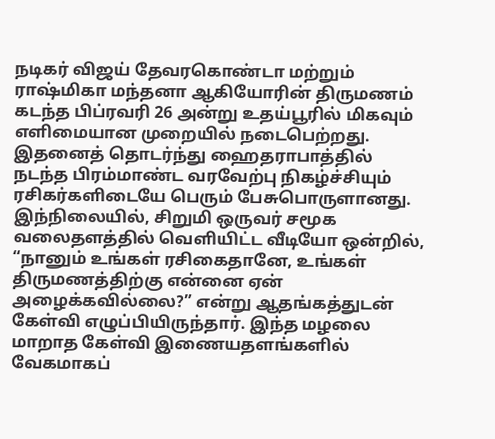நடிகர் விஜய் தேவரகொண்டா மற்றும் ராஷ்மிகா மந்தனா ஆகியோரின் திருமணம் கடந்த பிப்ரவரி 26 அன்று உதய்பூரில் மிகவும் எளிமையான முறையில் நடைபெற்றது. இதனைத் தொடர்ந்து ஹைதராபாத்தில் நடந்த பிரம்மாண்ட வரவேற்பு நிகழ்ச்சியும் ரசிகர்களிடையே பெரும் பேசுபொருளானது.
இந்நிலையில், சிறுமி ஒருவர் சமூக வலைதளத்தில் வெளியிட்ட வீடியோ ஒன்றில், “நானும் உங்கள் ரசிகைதானே, உங்கள் திருமணத்திற்கு என்னை ஏன் அழைக்கவில்லை?” என்று ஆதங்கத்துடன் கேள்வி எழுப்பியிருந்தார். இந்த மழலை மாறாத கேள்வி இணையதளங்களில் வேகமாகப்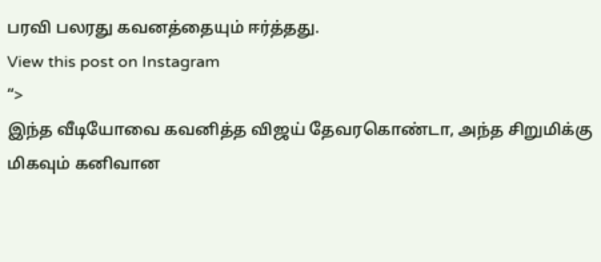பரவி பலரது கவனத்தையும் ஈர்த்தது.
View this post on Instagram
“>
இந்த வீடியோவை கவனித்த விஜய் தேவரகொண்டா, அந்த சிறுமிக்கு மிகவும் கனிவான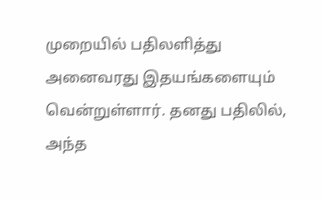முறையில் பதிலளித்து அனைவரது இதயங்களையும் வென்றுள்ளார். தனது பதிலில், அந்த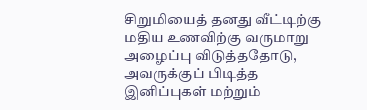சிறுமியைத் தனது வீட்டிற்கு மதிய உணவிற்கு வருமாறு அழைப்பு விடுத்ததோடு, அவருக்குப் பிடித்த இனிப்புகள் மற்றும்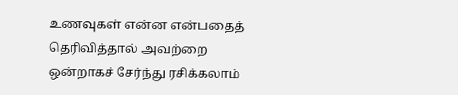உணவுகள் என்ன என்பதைத் தெரிவித்தால் அவற்றை ஒன்றாகச் சேர்ந்து ரசிக்கலாம்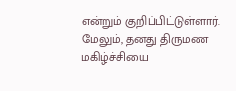என்றும் குறிப்பிட்டுள்ளார்.
மேலும், தனது திருமண மகிழ்ச்சியை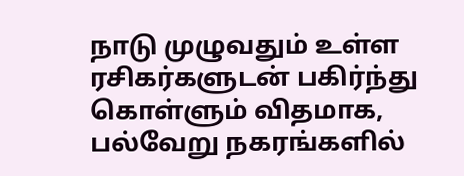நாடு முழுவதும் உள்ள ரசிகர்களுடன் பகிர்ந்து கொள்ளும் விதமாக, பல்வேறு நகரங்களில்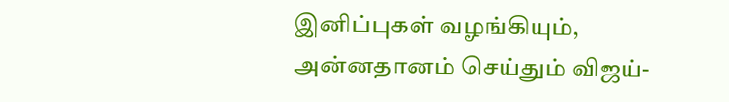இனிப்புகள் வழங்கியும், அன்னதானம் செய்தும் விஜய்-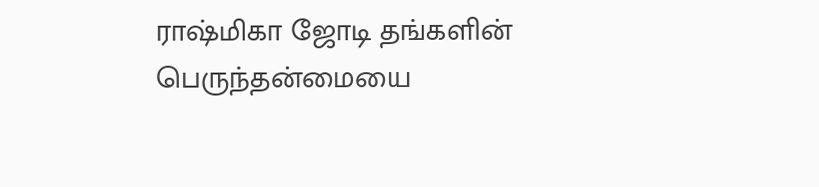ராஷ்மிகா ஜோடி தங்களின் பெருந்தன்மையை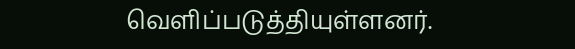வெளிப்படுத்தியுள்ளனர்.